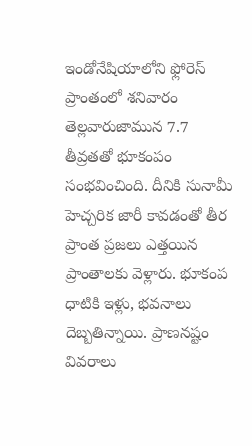ఇండోనేషియాలోని ఫ్లోరెస్ ప్రాంతంలో శనివారం తెల్లవారుజామున 7.7 తీవ్రతతో భూకంపం సంభవించింది. దీనికి సునామీ హెచ్చరిక జారీ కావడంతో తీర ప్రాంత ప్రజలు ఎత్తయిన ప్రాంతాలకు వెళ్లారు. భూకంప ధాటికి ఇళ్లు, భవనాలు దెబ్బతిన్నాయి. ప్రాణనష్టం వివరాలు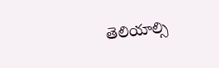తెలియాల్సి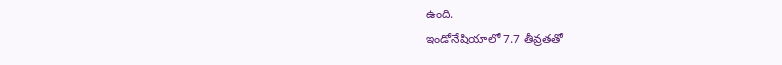ఉంది.
ఇండోనేషియాలో 7.7 తీవ్రతతో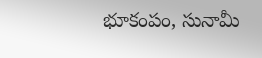భూకంపం, సునామీ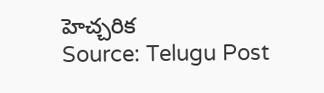హెచ్చరిక
Source: Telugu Post